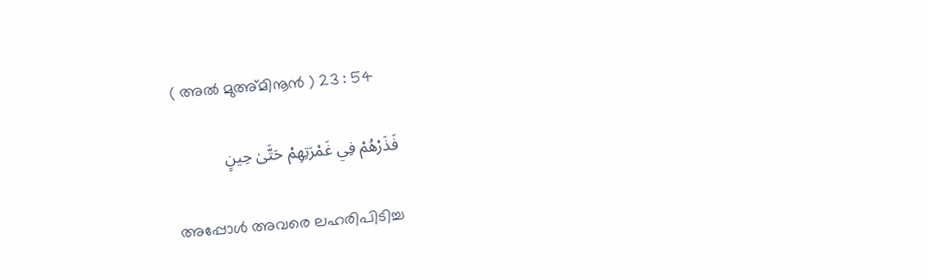( അല്‍ മുഅ്മിനൂന്‍ ) 23 : 54

فَذَرْهُمْ فِي غَمْرَتِهِمْ حَتَّىٰ حِينٍ

അപ്പോള്‍ അവരെ ലഹരിപിടിച്ച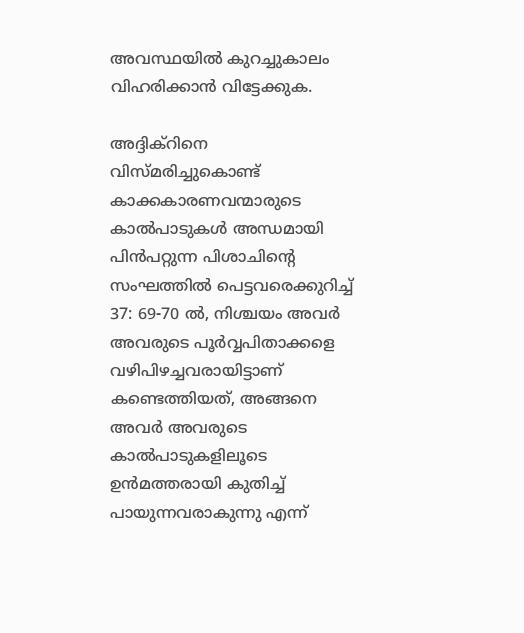അവസ്ഥയില്‍ കുറച്ചുകാലം വിഹരിക്കാന്‍ വിട്ടേക്കുക.

അദ്ദിക്റിനെ വിസ്മരിച്ചുകൊണ്ട് കാക്കകാരണവന്മാരുടെ കാല്‍പാടുകള്‍ അന്ധമായി പിന്‍പറ്റുന്ന പിശാചിന്‍റെ സംഘത്തില്‍ പെട്ടവരെക്കുറിച്ച് 37: 69-70 ല്‍, നിശ്ചയം അവര്‍ അവരുടെ പൂര്‍വ്വപിതാക്കളെ വഴിപിഴച്ചവരായിട്ടാണ് കണ്ടെത്തിയത്, അങ്ങനെ അവര്‍ അവരുടെ കാല്‍പാടുകളിലൂടെ ഉന്‍മത്തരായി കുതിച്ച് പായുന്നവരാകുന്നു എന്ന്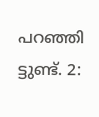പറഞ്ഞി ട്ടുണ്ട്. 2: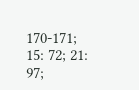170-171; 15: 72; 21: 97;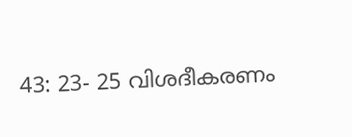43: 23- 25 വിശദീകരണം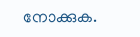നോക്കുക.